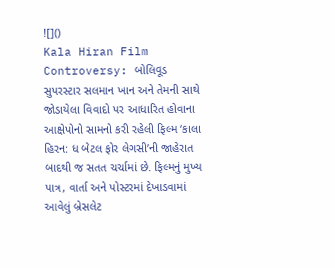![]()
Kala Hiran Film Controversy: બોલિવૂડ સુપરસ્ટાર સલમાન ખાન અને તેમની સાથે જોડાયેલા વિવાદો પર આધારિત હોવાના આક્ષેપોનો સામનો કરી રહેલી ફિલ્મ ‘કાલા હિરન: ધ બેટલ ફોર લેગસી’ની જાહેરાત બાદથી જ સતત ચર્ચામાં છે. ફિલ્મનું મુખ્ય પાત્ર, વાર્તા અને પોસ્ટરમાં દેખાડવામાં આવેલું બ્રેસલેટ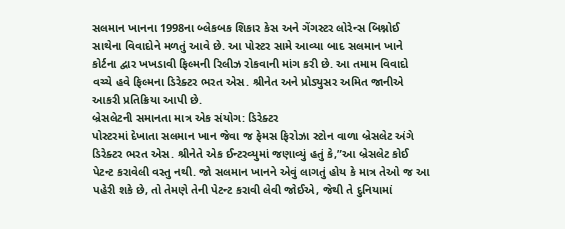સલમાન ખાનના 1998ના બ્લેકબક શિકાર કેસ અને ગેંગસ્ટર લોરેન્સ બિશ્નોઈ સાથેના વિવાદોને મળતું આવે છે. આ પોસ્ટર સામે આવ્યા બાદ સલમાન ખાને કોર્ટના દ્વાર ખખડાવી ફિલ્મની રિલીઝ રોકવાની માંગ કરી છે. આ તમામ વિવાદો વચ્ચે હવે ફિલ્મના ડિરેક્ટર ભરત એસ. શ્રીનેત અને પ્રોડ્યુસર અમિત જાનીએ આકરી પ્રતિક્રિયા આપી છે.
બ્રેસલેટની સમાનતા માત્ર એક સંયોગ: ડિરેક્ટર
પોસ્ટરમાં દેખાતા સલમાન ખાન જેવા જ ફેમસ ફિરોઝા સ્ટોન વાળા બ્રેસલેટ અંગે ડિરેક્ટર ભરત એસ. શ્રીનેતે એક ઈન્ટરવ્યુમાં જણાવ્યું હતું કે,”આ બ્રેસલેટ કોઈ પેટન્ટ કરાવેલી વસ્તુ નથી. જો સલમાન ખાનને એવું લાગતું હોય કે માત્ર તેઓ જ આ પહેરી શકે છે, તો તેમણે તેની પેટન્ટ કરાવી લેવી જોઈએ, જેથી તે દુનિયામાં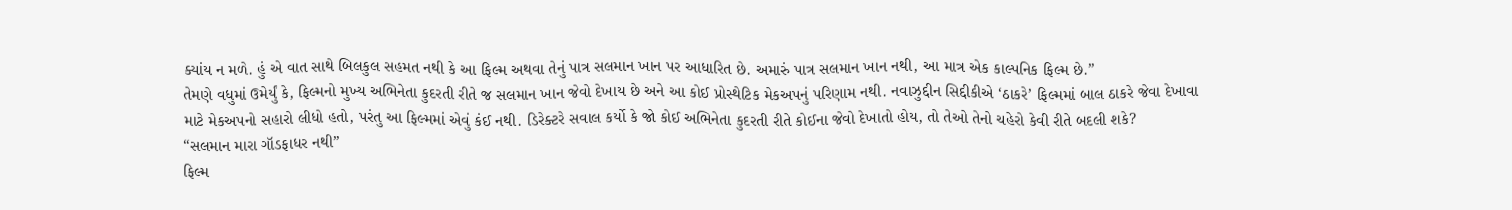ક્યાંય ન મળે. હું એ વાત સાથે બિલકુલ સહમત નથી કે આ ફિલ્મ અથવા તેનું પાત્ર સલમાન ખાન પર આધારિત છે. અમારું પાત્ર સલમાન ખાન નથી, આ માત્ર એક કાલ્પનિક ફિલ્મ છે.”
તેમણે વધુમાં ઉમેર્યું કે, ફિલ્મનો મુખ્ય અભિનેતા કુદરતી રીતે જ સલમાન ખાન જેવો દેખાય છે અને આ કોઈ પ્રોસ્થેટિક મેકઅપનું પરિણામ નથી. નવાઝુદ્દીન સિદ્દીકીએ ‘ઠાકરે’ ફિલ્મમાં બાલ ઠાકરે જેવા દેખાવા માટે મેકઅપનો સહારો લીધો હતો, પરંતુ આ ફિલ્મમાં એવું કંઈ નથી. ડિરેક્ટરે સવાલ કર્યો કે જો કોઈ અભિનેતા કુદરતી રીતે કોઈના જેવો દેખાતો હોય, તો તેઓ તેનો ચહેરો કેવી રીતે બદલી શકે?
“સલમાન મારા ગૉડફાધર નથી”
ફિલ્મ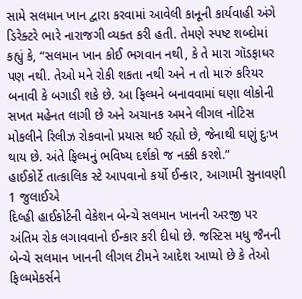સામે સલમાન ખાન દ્વારા કરવામાં આવેલી કાનૂની કાર્યવાહી અંગે ડિરેક્ટરે ભારે નારાજગી વ્યક્ત કરી હતી. તેમણે સ્પષ્ટ શબ્દોમાં કહ્યું કે, “સલમાન ખાન કોઈ ભગવાન નથી, કે તે મારા ગૉડફાધર પણ નથી. તેઓ મને રોકી શકતા નથી અને ન તો મારું કરિયર બનાવી કે બગાડી શકે છે. આ ફિલ્મને બનાવવામાં ઘણા લોકોની સખત મહેનત લાગી છે અને અચાનક અમને લીગલ નોટિસ મોકલીને રિલીઝ રોકવાનો પ્રયાસ થઈ રહ્યો છે, જેનાથી ઘણું દુઃખ થાય છે. અંતે ફિલ્મનું ભવિષ્ય દર્શકો જ નક્કી કરશે.”
હાઈકોર્ટે તાત્કાલિક સ્ટે આપવાનો કર્યો ઈન્કાર, આગામી સુનાવણી 1 જુલાઈએ
દિલ્હી હાઈકોર્ટની વેકેશન બેન્ચે સલમાન ખાનની અરજી પર અંતિમ રોક લગાવવાનો ઈન્કાર કરી દીધો છે. જસ્ટિસ મધુ જૈનની બેન્ચે સલમાન ખાનની લીગલ ટીમને આદેશ આપ્યો છે કે તેઓ ફિલ્મમેકર્સને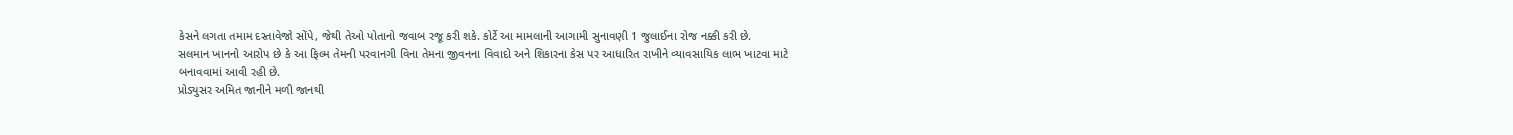કેસને લગતા તમામ દસ્તાવેજો સોંપે, જેથી તેઓ પોતાનો જવાબ રજૂ કરી શકે. કોર્ટે આ મામલાની આગામી સુનાવણી 1 જુલાઈના રોજ નક્કી કરી છે.
સલમાન ખાનનો આરોપ છે કે આ ફિલ્મ તેમની પરવાનગી વિના તેમના જીવનના વિવાદો અને શિકારના કેસ પર આધારિત રાખીને વ્યાવસાયિક લાભ ખાટવા માટે બનાવવામાં આવી રહી છે.
પ્રોડ્યુસર અમિત જાનીને મળી જાનથી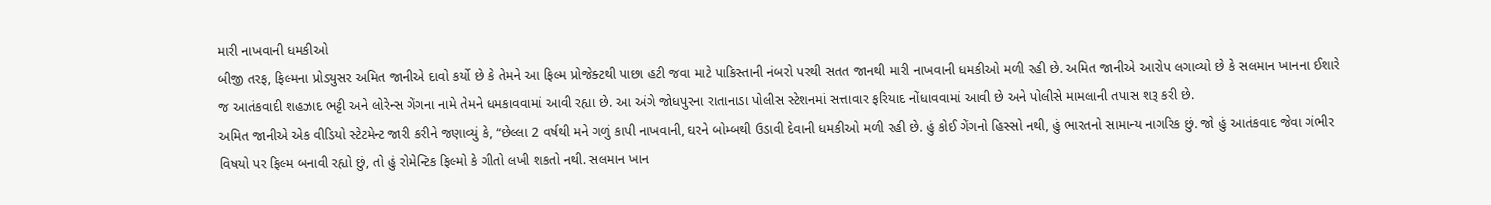મારી નાખવાની ધમકીઓ
બીજી તરફ, ફિલ્મના પ્રોડ્યુસર અમિત જાનીએ દાવો કર્યો છે કે તેમને આ ફિલ્મ પ્રોજેક્ટથી પાછા હટી જવા માટે પાકિસ્તાની નંબરો પરથી સતત જાનથી મારી નાખવાની ધમકીઓ મળી રહી છે. અમિત જાનીએ આરોપ લગાવ્યો છે કે સલમાન ખાનના ઈશારે જ આતંકવાદી શહઝાદ ભટ્ટી અને લોરેન્સ ગેંગના નામે તેમને ધમકાવવામાં આવી રહ્યા છે. આ અંગે જોધપુરના રાતાનાડા પોલીસ સ્ટેશનમાં સત્તાવાર ફરિયાદ નોંધાવવામાં આવી છે અને પોલીસે મામલાની તપાસ શરૂ કરી છે.
અમિત જાનીએ એક વીડિયો સ્ટેટમેન્ટ જારી કરીને જણાવ્યું કે, “છેલ્લા 2 વર્ષથી મને ગળું કાપી નાખવાની, ઘરને બોમ્બથી ઉડાવી દેવાની ધમકીઓ મળી રહી છે. હું કોઈ ગેંગનો હિસ્સો નથી, હું ભારતનો સામાન્ય નાગરિક છું. જો હું આતંકવાદ જેવા ગંભીર વિષયો પર ફિલ્મ બનાવી રહ્યો છું, તો હું રોમેન્ટિક ફિલ્મો કે ગીતો લખી શકતો નથી. સલમાન ખાન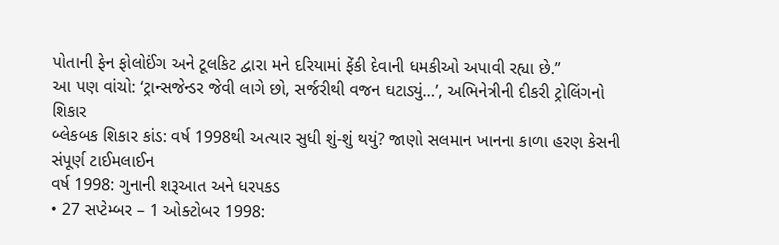પોતાની ફેન ફોલોઈંગ અને ટૂલકિટ દ્વારા મને દરિયામાં ફેંકી દેવાની ધમકીઓ અપાવી રહ્યા છે.”
આ પણ વાંચો: ‘ટ્રાન્સજેન્ડર જેવી લાગે છો, સર્જરીથી વજન ઘટાડ્યું…’, અભિનેત્રીની દીકરી ટ્રોલિંગનો શિકાર
બ્લેકબક શિકાર કાંડ: વર્ષ 1998થી અત્યાર સુધી શું-શું થયું? જાણો સલમાન ખાનના કાળા હરણ કેસની સંપૂર્ણ ટાઈમલાઈન
વર્ષ 1998: ગુનાની શરૂઆત અને ધરપકડ
• 27 સપ્ટેમ્બર – 1 ઓક્ટોબર 1998: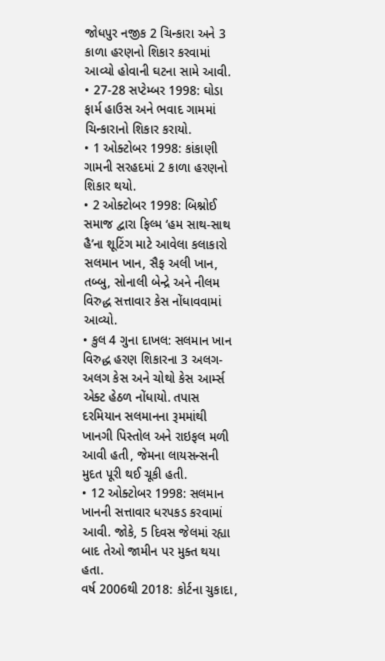જોધપુર નજીક 2 ચિન્કારા અને 3 કાળા હરણનો શિકાર કરવામાં આવ્યો હોવાની ઘટના સામે આવી.
• 27-28 સપ્ટેમ્બર 1998: ઘોડા ફાર્મ હાઉસ અને ભવાદ ગામમાં ચિન્કારાનો શિકાર કરાયો.
• 1 ઓક્ટોબર 1998: કાંકાણી ગામની સરહદમાં 2 કાળા હરણનો શિકાર થયો.
• 2 ઓક્ટોબર 1998: બિશ્નોઈ સમાજ દ્વારા ફિલ્મ ‘હમ સાથ-સાથ હૈ’ના શૂટિંગ માટે આવેલા કલાકારો સલમાન ખાન, સૈફ અલી ખાન, તબ્બુ, સોનાલી બેન્દ્રે અને નીલમ વિરુદ્ધ સત્તાવાર કેસ નોંધાવવામાં આવ્યો.
• કુલ 4 ગુના દાખલ: સલમાન ખાન વિરુદ્ધ હરણ શિકારના 3 અલગ-અલગ કેસ અને ચોથો કેસ આર્મ્સ એક્ટ હેઠળ નોંધાયો. તપાસ દરમિયાન સલમાનના રૂમમાંથી ખાનગી પિસ્તોલ અને રાઇફલ મળી આવી હતી, જેમના લાયસન્સની મુદત પૂરી થઈ ચૂકી હતી.
• 12 ઓક્ટોબર 1998: સલમાન ખાનની સત્તાવાર ધરપકડ કરવામાં આવી. જોકે, 5 દિવસ જેલમાં રહ્યા બાદ તેઓ જામીન પર મુક્ત થયા હતા.
વર્ષ 2006થી 2018: કોર્ટના ચુકાદા,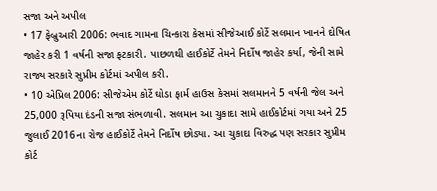સજા અને અપીલ
• 17 ફેબ્રુઆરી 2006: ભવાદ ગામના ચિન્કારા કેસમાં સીજેઆઈ કોર્ટે સલમાન ખાનને દોષિત જાહેર કરી 1 વર્ષની સજા ફટકારી. પાછળથી હાઈકોર્ટે તેમને નિર્દોષ જાહેર કર્યા, જેની સામે રાજ્ય સરકારે સુપ્રીમ કોર્ટમાં અપીલ કરી.
• 10 એપ્રિલ 2006: સીજેએમ કોર્ટે ઘોડા ફાર્મ હાઉસ કેસમાં સલમાનને 5 વર્ષની જેલ અને 25,000 રૂપિયા દંડની સજા સંભળાવી. સલમાન આ ચુકાદા સામે હાઈકોર્ટમાં ગયા અને 25 જુલાઈ 2016ના રોજ હાઈકોર્ટે તેમને નિર્દોષ છોડ્યા. આ ચુકાદા વિરુદ્ધ પણ સરકાર સુપ્રીમ કોર્ટ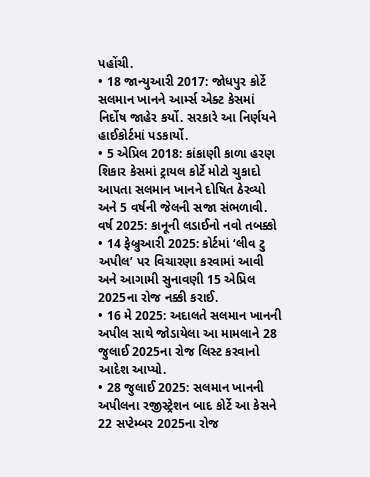પહોંચી.
• 18 જાન્યુઆરી 2017: જોધપુર કોર્ટે સલમાન ખાનને આર્મ્સ એક્ટ કેસમાં નિર્દોષ જાહેર કર્યો. સરકારે આ નિર્ણયને હાઈકોર્ટમાં પડકાર્યો.
• 5 એપ્રિલ 2018: કાંકાણી કાળા હરણ શિકાર કેસમાં ટ્રાયલ કોર્ટે મોટો ચુકાદો આપતા સલમાન ખાનને દોષિત ઠેરવ્યો અને 5 વર્ષની જેલની સજા સંભળાવી.
વર્ષ 2025: કાનૂની લડાઈનો નવો તબક્કો
• 14 ફેબ્રુઆરી 2025: કોર્ટમાં ‘લીવ ટુ અપીલ’ પર વિચારણા કરવામાં આવી અને આગામી સુનાવણી 15 એપ્રિલ 2025ના રોજ નક્કી કરાઈ.
• 16 મે 2025: અદાલતે સલમાન ખાનની અપીલ સાથે જોડાયેલા આ મામલાને 28 જુલાઈ 2025ના રોજ લિસ્ટ કરવાનો આદેશ આપ્યો.
• 28 જુલાઈ 2025: સલમાન ખાનની અપીલના રજીસ્ટ્રેશન બાદ કોર્ટે આ કેસને 22 સપ્ટેમ્બર 2025ના રોજ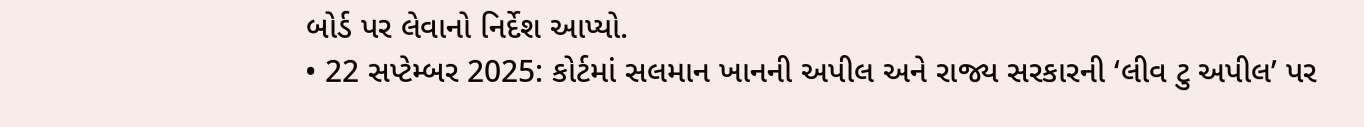બોર્ડ પર લેવાનો નિર્દેશ આપ્યો.
• 22 સપ્ટેમ્બર 2025: કોર્ટમાં સલમાન ખાનની અપીલ અને રાજ્ય સરકારની ‘લીવ ટુ અપીલ’ પર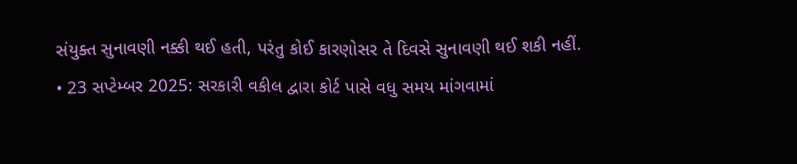સંયુક્ત સુનાવણી નક્કી થઈ હતી, પરંતુ કોઈ કારણોસર તે દિવસે સુનાવણી થઈ શકી નહીં.
• 23 સપ્ટેમ્બર 2025: સરકારી વકીલ દ્વારા કોર્ટ પાસે વધુ સમય માંગવામાં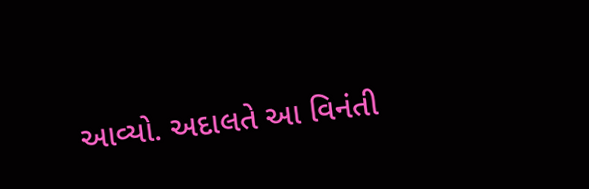આવ્યો. અદાલતે આ વિનંતી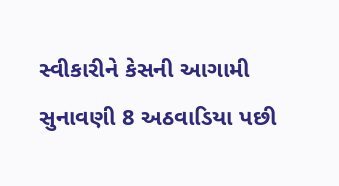સ્વીકારીને કેસની આગામી સુનાવણી 8 અઠવાડિયા પછી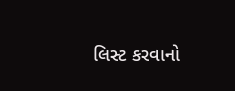લિસ્ટ કરવાનો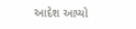આદેશ આપ્યો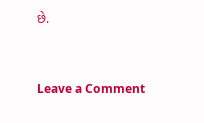છે.



Leave a Comment